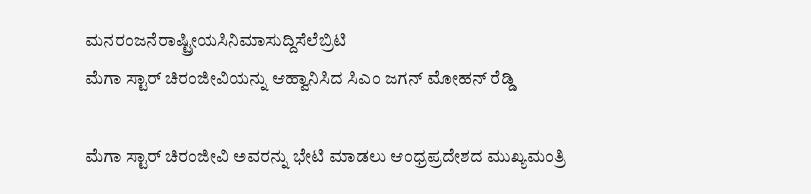ಮನರಂಜನೆರಾಷ್ಟ್ರೀಯಸಿನಿಮಾಸುದ್ದಿಸೆಲೆಬ್ರಿಟಿ
ಮೆಗಾ ಸ್ಟಾರ್ ಚಿರಂಜೀವಿಯನ್ನು ಆಹ್ವಾನಿಸಿದ ಸಿಎಂ ಜಗನ್ ಮೋಹನ್ ರೆಡ್ಡಿ

ಮೆಗಾ ಸ್ಟಾರ್ ಚಿರಂಜೀವಿ ಅವರನ್ನು ಭೇಟಿ ಮಾಡಲು ಆಂಧ್ರಪ್ರದೇಶದ ಮುಖ್ಯಮಂತ್ರಿ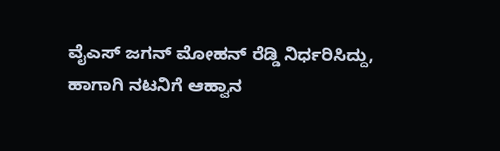ವೈಎಸ್ ಜಗನ್ ಮೋಹನ್ ರೆಡ್ಡಿ ನಿರ್ಧರಿಸಿದ್ದು, ಹಾಗಾಗಿ ನಟನಿಗೆ ಆಹ್ವಾನ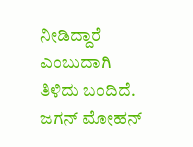ನೀಡಿದ್ದಾರೆ ಎಂಬುದಾಗಿ ತಿಳಿದು ಬಂದಿದೆ.
ಜಗನ್ ಮೋಹನ್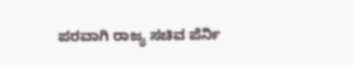ಪರವಾಗಿ ರಾಜ್ಯ ಸಚಿವ ಪೆರ್ನಿ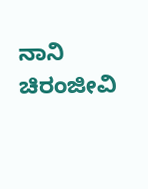ನಾನಿ ಚಿರಂಜೀವಿ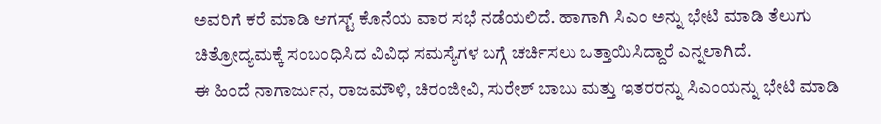ಅವರಿಗೆ ಕರೆ ಮಾಡಿ ಆಗಸ್ಟ್ ಕೊನೆಯ ವಾರ ಸಭೆ ನಡೆಯಲಿದೆ. ಹಾಗಾಗಿ ಸಿಎಂ ಅನ್ನು ಭೇಟಿ ಮಾಡಿ ತೆಲುಗು ಚಿತ್ರೋದ್ಯಮಕ್ಕೆ ಸಂಬಂಧಿಸಿದ ವಿವಿಧ ಸಮಸ್ಯೆಗಳ ಬಗ್ಗೆ ಚರ್ಚಿಸಲು ಒತ್ತಾಯಿಸಿದ್ದಾರೆ ಎನ್ನಲಾಗಿದೆ.
ಈ ಹಿಂದೆ ನಾಗಾರ್ಜುನ, ರಾಜಮೌಳಿ, ಚಿರಂಜೀವಿ, ಸುರೇಶ್ ಬಾಬು ಮತ್ತು ಇತರರನ್ನು ಸಿಎಂಯನ್ನು ಭೇಟಿ ಮಾಡಿ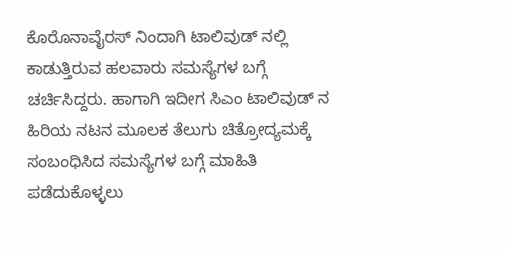ಕೊರೊನಾವೈರಸ್ ನಿಂದಾಗಿ ಟಾಲಿವುಡ್ ನಲ್ಲಿ ಕಾಡುತ್ತಿರುವ ಹಲವಾರು ಸಮಸ್ಯೆಗಳ ಬಗ್ಗೆ ಚರ್ಚಿಸಿದ್ದರು. ಹಾಗಾಗಿ ಇದೀಗ ಸಿಎಂ ಟಾಲಿವುಡ್ ನ ಹಿರಿಯ ನಟನ ಮೂಲಕ ತೆಲುಗು ಚಿತ್ರೋದ್ಯಮಕ್ಕೆ ಸಂಬಂಧಿಸಿದ ಸಮಸ್ಯೆಗಳ ಬಗ್ಗೆ ಮಾಹಿತಿ ಪಡೆದುಕೊಳ್ಳಲು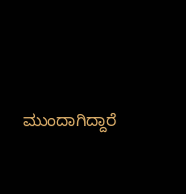ಮುಂದಾಗಿದ್ದಾರೆ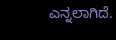ಎನ್ನಲಾಗಿದೆ.